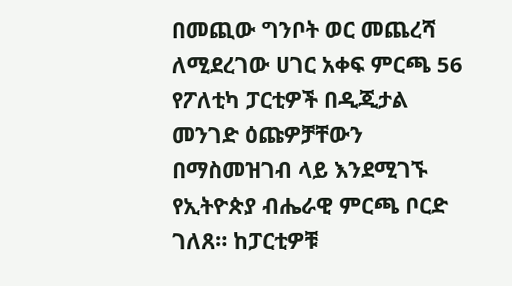በመጪው ግንቦት ወር መጨረሻ ለሚደረገው ሀገር አቀፍ ምርጫ 56 የፖለቲካ ፓርቲዎች በዲጂታል መንገድ ዕጩዎቻቸውን በማስመዝገብ ላይ እንደሚገኙ የኢትዮጵያ ብሔራዊ ምርጫ ቦርድ ገለጸ። ከፓርቲዎቹ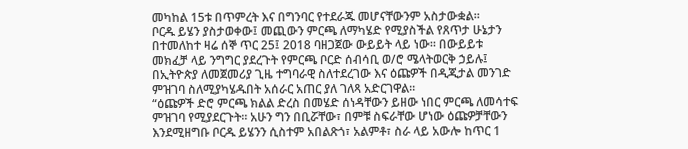መካከል 15ቱ በጥምረት እና በግንባር የተደራጁ መሆናቸውንም አስታውቋል።
ቦርዱ ይሄን ያስታወቀው፤ መጪውን ምርጫ ለማካሄድ የሚያስችል የጸጥታ ሁኔታን በተመለከተ ዛሬ ሰኞ ጥር 25፤ 2018 ባዘጋጀው ውይይት ላይ ነው። በውይይቱ መክፈቻ ላይ ንግግር ያደረጉት የምርጫ ቦርድ ሰብሳቢ ወ/ሮ ሜላትወርቅ ኃይሉ፤ በኢትዮጵያ ለመጀመሪያ ጊዜ ተግባራዊ ስለተደረገው እና ዕጩዎች በዲጂታል መንገድ ምዝገባ ስለሚያካሄዱበት አሰራር አጠር ያለ ገለጻ አድርገዋል።
“ዕጩዎች ድሮ ምርጫ ክልል ድረስ በመሄድ ሰነዳቸውን ይዘው ነበር ምርጫ ለመሳተፍ ምዝገባ የሚያደርጉት። አሁን ግን በቢሯቸው፣ በምቹ ስፍራቸው ሆነው ዕጩዎቻቸውን እንደሚዘግቡ ቦርዱ ይሄንን ሲስተም አበልጽጎ፣ አልምቶ፣ ስራ ላይ አውሎ ከጥር 1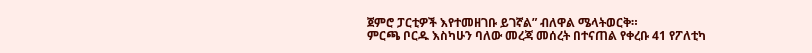ጀምሮ ፓርቲዎች እየተመዘገቡ ይገኛል” ብለዋል ሜላትወርቅ።
ምርጫ ቦርዱ እስካሁን ባለው መረጃ መሰረት በተናጠል የቀረቡ 41 የፖለቲካ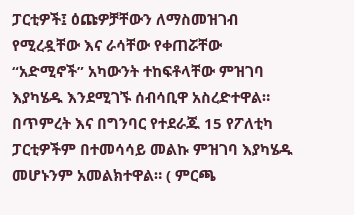ፓርቲዎች፤ ዕጩዎቻቸውን ለማስመዝገብ የሚረዷቸው እና ራሳቸው የቀጠሯቸው “አድሚኖች” አካውንት ተከፍቶላቸው ምዝገባ እያካሄዱ እንደሚገኙ ሰብሳቢዋ አስረድተዋል። በጥምረት እና በግንባር የተደራጁ 15 የፖለቲካ ፓርቲዎችም በተመሳሳይ መልኩ ምዝገባ እያካሄዱ መሆኑንም አመልክተዋል። ( ምርጫ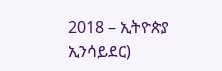2018 – ኢትዮጵያ ኢንሳይደር)